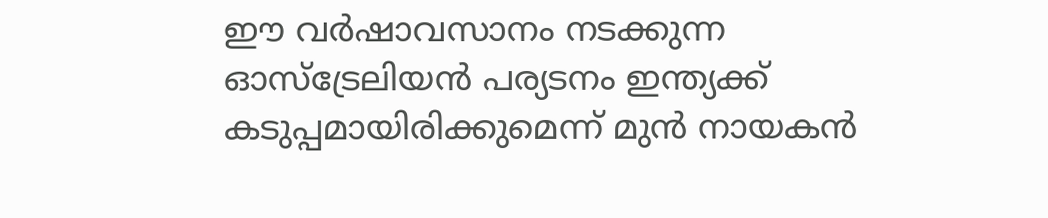ഈ വര്‍ഷാവസാനം നടക്കുന്ന ഓസ്‌ട്രേലിയന്‍ പര്യടനം ഇന്ത്യക്ക് കടുപ്പമായിരിക്കുമെന്ന് മുന്‍ നായകന്‍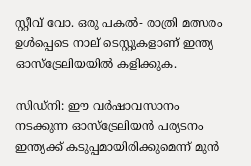സ്റ്റീവ് വോ. ഒരു പകല്‍- രാത്രി മത്സരം ഉള്‍പ്പെടെ നാല് ടെസ്റ്റുകളാണ് ഇന്ത്യ ഓസ്‌ട്രേലിയയില്‍ കളിക്കുക.

സിഡ്‌നി: ഈ വര്‍ഷാവസാനം നടക്കുന്ന ഓസ്‌ട്രേലിയന്‍ പര്യടനം ഇന്ത്യക്ക് കടുപ്പമായിരിക്കുമെന്ന് മുന്‍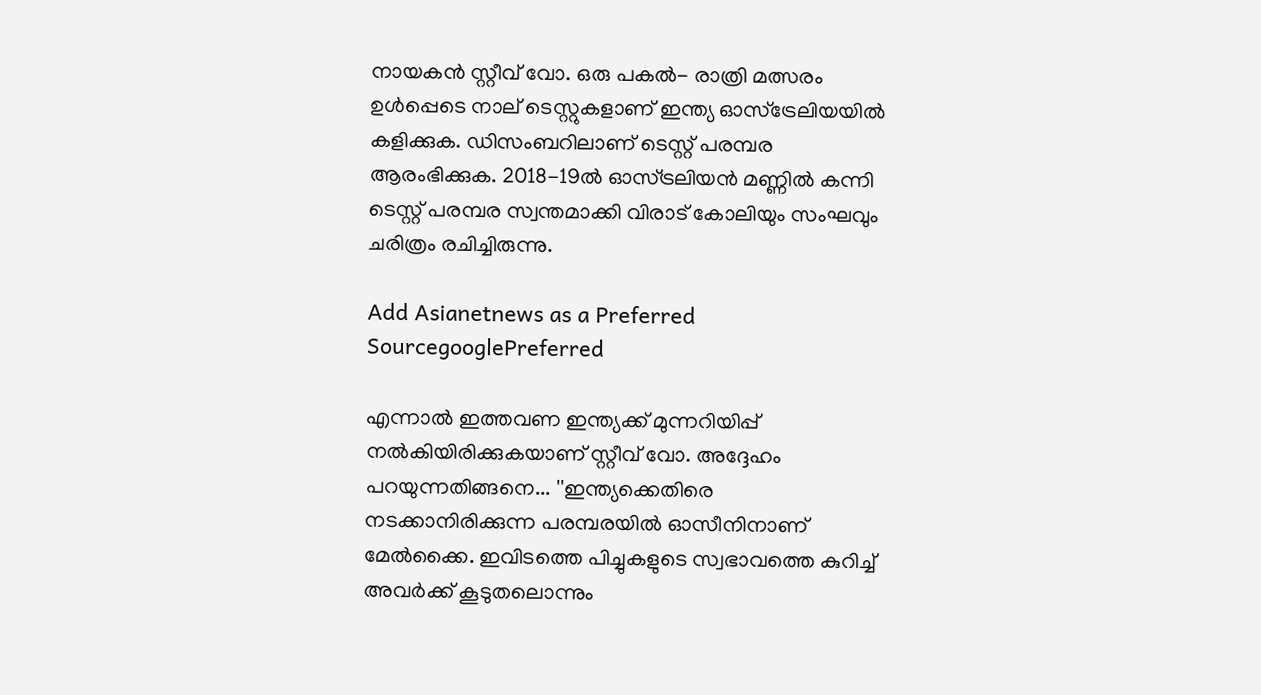നായകന്‍ സ്റ്റീവ് വോ. ഒരു പകല്‍- രാത്രി മത്സരം ഉള്‍പ്പെടെ നാല് ടെസ്റ്റുകളാണ് ഇന്ത്യ ഓസ്‌ട്രേലിയയില്‍ കളിക്കുക. ഡിസംബറിലാണ് ടെസ്റ്റ് പരമ്പര ആരംഭിക്കുക. 2018-19ല്‍ ഓസ്ട്രലിയന്‍ മണ്ണില്‍ കന്നി ടെസ്റ്റ് പരമ്പര സ്വന്തമാക്കി വിരാട് കോലിയും സംഘവും ചരിത്രം രചിച്ചിരുന്നു.

Add Asianetnews as a Preferred SourcegooglePreferred

എന്നാല്‍ ഇത്തവണ ഇന്ത്യക്ക് മുന്നറിയിപ്പ് നല്‍കിയിരിക്കുകയാണ് സ്റ്റീവ് വോ. അദ്ദേഹം പറയുന്നതിങ്ങനെ... ''ഇന്ത്യക്കെതിരെ നടക്കാനിരിക്കുന്ന പരമ്പരയില്‍ ഓസീനിനാണ് മേല്‍ക്കൈ. ഇവിടത്തെ പിച്ചുകളുടെ സ്വഭാവത്തെ കുറിച്ച് അവര്‍ക്ക് കൂടുതലൊന്നും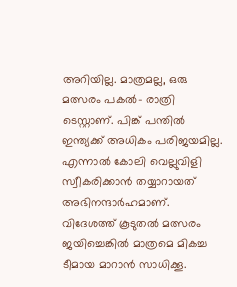അറിയില്ല. മാത്രമല്ല, ഒരു മത്സരം പകല്‍- രാത്രി ടെസ്റ്റാണ്. പിങ്ക് പന്തില്‍ ഇന്ത്യക്ക് അധികം പരിജയമില്ല. എന്നാല്‍ കോലി വെല്ലുവിളി സ്വീകരിക്കാന്‍ തയ്യാറായത് അഭിനന്ദാര്‍ഹമാണ്. വിദേശത്ത് കൂടുതല്‍ മത്സരം ജയിച്ചെങ്കില്‍ മാത്രമെ മികച്ച ടീമായ മാറാന്‍ സാധിക്കൂ.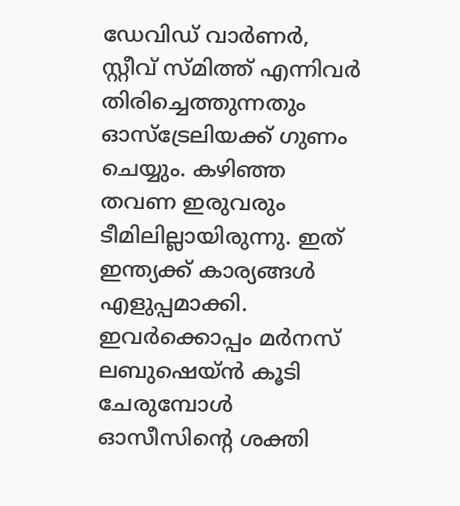ഡേവിഡ് വാര്‍ണര്‍, സ്റ്റീവ് സ്മിത്ത് എന്നിവര്‍ തിരിച്ചെത്തുന്നതും ഓസ്‌ട്രേലിയക്ക് ഗുണം ചെയ്യും. കഴിഞ്ഞ തവണ ഇരുവരും ടീമിലില്ലായിരുന്നു. ഇത് ഇന്ത്യക്ക് കാര്യങ്ങള്‍ എളുപ്പമാക്കി. ഇവര്‍ക്കൊപ്പം മര്‍നസ് ലബുഷെയ്ന്‍ കൂടി ചേരുമ്പോള്‍ ഓസീസിന്റെ ശക്തി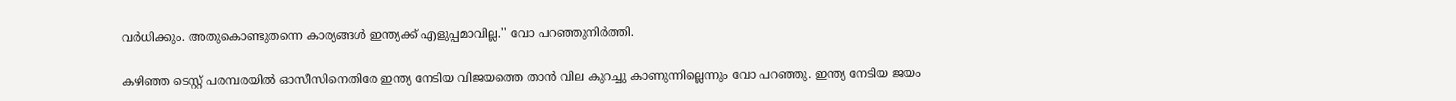വര്‍ധിക്കും. അതുകൊണ്ടുതന്നെ കാര്യങ്ങള്‍ ഇന്ത്യക്ക് എളുപ്പമാവില്ല.'' വോ പറഞ്ഞുനിര്‍ത്തി.

കഴിഞ്ഞ ടെസ്റ്റ് പരമ്പരയില്‍ ഓസീസിനെതിരേ ഇന്ത്യ നേടിയ വിജയത്തെ താന്‍ വില കുറച്ചു കാണുന്നില്ലെന്നും വോ പറഞ്ഞു. ഇന്ത്യ നേടിയ ജയം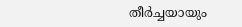തീര്‍ച്ചയായും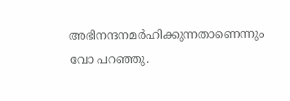അഭിനന്ദനമര്‍ഹിക്കുന്നതാണെന്നും വോ പറഞ്ഞു.